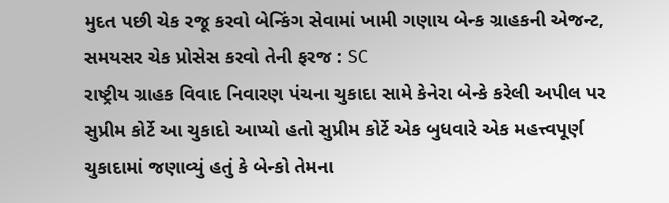મુદત પછી ચેક રજૂ કરવો બેન્કિંગ સેવામાં ખામી ગણાય બેન્ક ગ્રાહકની એજન્ટ, સમયસર ચેક પ્રોસેસ કરવો તેની ફરજ : SC
રાષ્ટ્રીય ગ્રાહક વિવાદ નિવારણ પંચના ચુકાદા સામે કેનેરા બેન્કે કરેલી અપીલ પર સુપ્રીમ કોર્ટે આ ચુકાદો આપ્યો હતો સુપ્રીમ કોર્ટે એક બુધવારે એક મહત્ત્વપૂર્ણ ચુકાદામાં જણાવ્યું હતું કે બેન્કો તેમના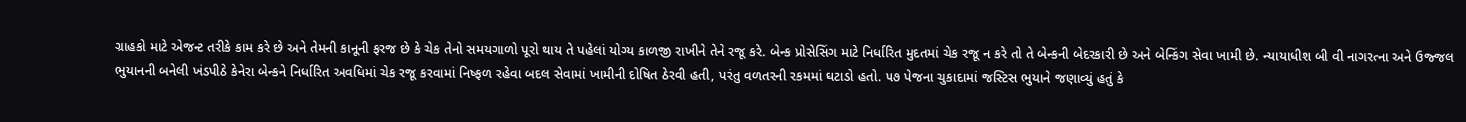ગ્રાહકો માટે એજન્ટ તરીકે કામ કરે છે અને તેમની કાનૂની ફરજ છે કે ચેક તેનો સમયગાળો પૂરો થાય તે પહેલાં યોગ્ય કાળજી રાખીને તેને રજૂ કરે. બેન્ક પ્રોસેસિંગ માટે નિર્ધારિત મુદતમાં ચેક રજૂ ન કરે તો તે બેન્કની બેદરકારી છે અને બેન્કિંગ સેવા ખામી છે. ન્યાયાધીશ બી વી નાગરત્ના અને ઉજ્જલ ભુયાનની બનેલી ખંડપીઠે કેનેરા બેન્કને નિર્ધારિત અવધિમાં ચેક રજૂ કરવામાં નિષ્ફળ રહેવા બદલ સેવામાં ખામીની દોષિત ઠેરવી હતી, પરંતુ વળતરની રકમમાં ઘટાડો હતો. ૫૭ પેજના ચુકાદામાં જસ્ટિસ ભુયાને જણાવ્યું હતું કે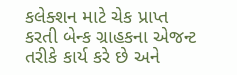કલેક્શન માટે ચેક પ્રાપ્ત કરતી બેન્ક ગ્રાહકના એજન્ટ તરીકે કાર્ય કરે છે અને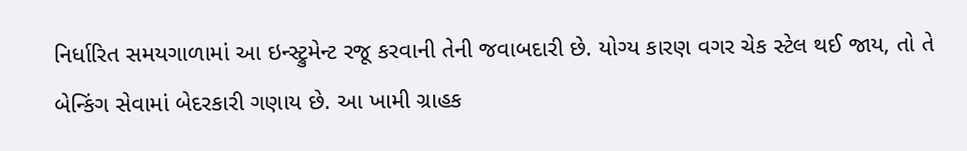નિર્ધારિત સમયગાળામાં આ ઇન્સ્ટ્રુમેન્ટ રજૂ કરવાની તેની જવાબદારી છે. યોગ્ય કારણ વગર ચેક સ્ટેલ થઈ જાય, તો તે બેન્કિંગ સેવામાં બેદરકારી ગણાય છે. આ ખામી ગ્રાહક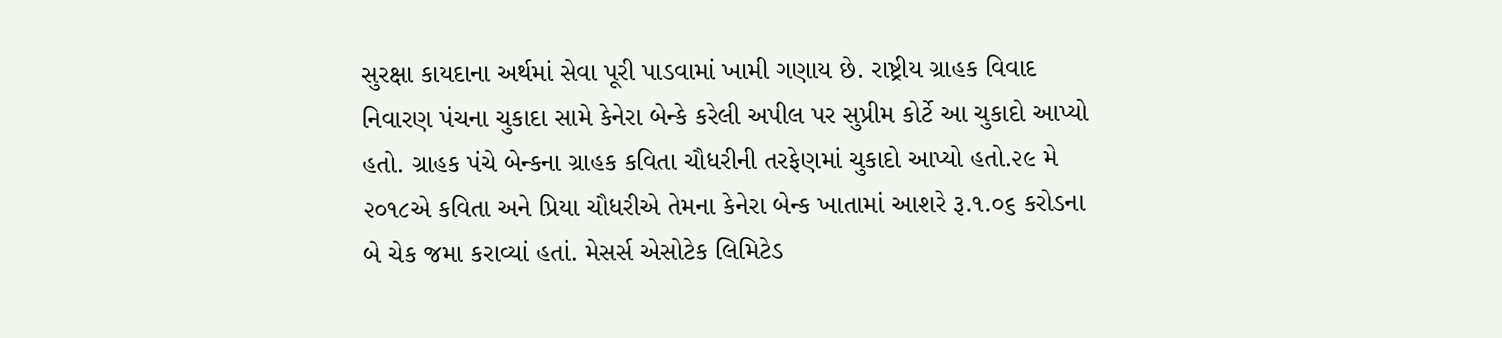સુરક્ષા કાયદાના અર્થમાં સેવા પૂરી પાડવામાં ખામી ગણાય છે. રાષ્ટ્રીય ગ્રાહક વિવાદ નિવારણ પંચના ચુકાદા સામે કેનેરા બેન્કે કરેલી અપીલ પર સુપ્રીમ કોર્ટે આ ચુકાદો આપ્યો હતો. ગ્રાહક પંચે બેન્કના ગ્રાહક કવિતા ચૌધરીની તરફેણમાં ચુકાદો આપ્યો હતો.૨૯ મે ૨૦૧૮એ કવિતા અને પ્રિયા ચૌધરીએ તેમના કેનેરા બેન્ક ખાતામાં આશરે રૂ.૧.૦૬ કરોડના બે ચેક જમા કરાવ્યાં હતાં. મેસર્સ એસોટેક લિમિટેડ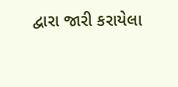દ્વારા જારી કરાયેલા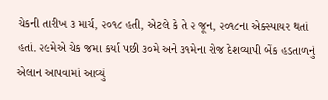ચેકની તારીખ ૩ માર્ચ, ૨૦૧૮ હતી, એટલે કે તે ૨ જૂન, ૨૦૧૮ના એક્સ્પાયર થતાં હતાં. ૨૯મેએ ચેક જમા કર્યા પછી ૩૦મે અને ૩૧મેના રોજ દેશવ્યાપી બેંક હડતાળનું એલાન આપવામાં આવ્યું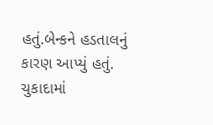હતું.બેન્કને હડતાલનું કારણ આપ્યું હતું. ચુકાદામાં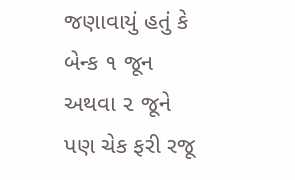જણાવાયું હતું કે બેન્ક ૧ જૂન અથવા ૨ જૂને પણ ચેક ફરી રજૂ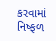કરવામાં નિષ્ફળ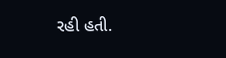રહી હતી.